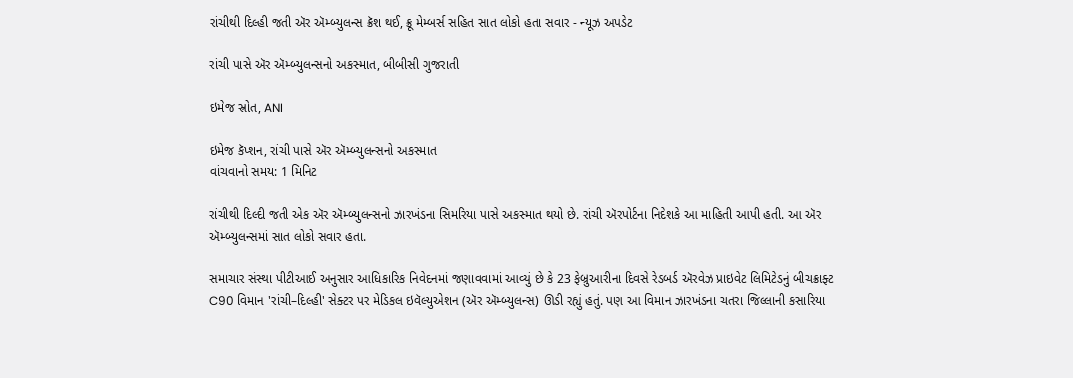રાંચીથી દિલ્હી જતી ઍર ઍમ્બ્યુલન્સ ક્રૅશ થઈ, ક્રૂ મેમ્બર્સ સહિત સાત લોકો હતા સવાર - ન્યૂઝ અપડેટ

રાંચી પાસે ઍર ઍમ્બ્યુલન્સનો અકસ્માત, બીબીસી ગુજરાતી

ઇમેજ સ્રોત, ANI

ઇમેજ કૅપ્શન, રાંચી પાસે ઍર ઍમ્બ્યુલન્સનો અકસ્માત
વાંચવાનો સમય: 1 મિનિટ

રાંચીથી દિલ્દી જતી એક ઍર ઍમ્બ્યુલન્સનો ઝારખંડના સિમરિયા પાસે અકસ્માત થયો છે. રાંચી ઍરપોર્ટના નિદેશકે આ માહિતી આપી હતી. આ ઍર ઍમ્બ્યુલન્સમાં સાત લોકો સવાર હતા.

સમાચાર સંસ્થા પીટીઆઈ અનુસાર આધિકારિક નિવેદનમાં જણાવવામાં આવ્યું છે કે 23 ફેબ્રુઆરીના દિવસે રેડબર્ડ ઍરવેઝ પ્રાઇવેટ લિમિટેડનું બીચક્રાફ્ટ C90 વિમાન 'રાંચી–દિલ્હી' સેક્ટર પર મેડિકલ ઇવૅલ્યુએશન (ઍર ઍમ્બ્યુલન્સ) ઊડી રહ્યું હતું. પણ આ વિમાન ઝારખંડના ચતરા જિલ્લાની કસારિયા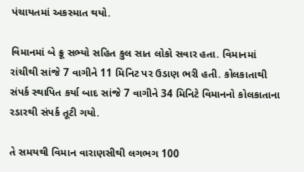પંચાયતમાં અકસ્માત થયો.

વિમાનમાં બે ક્રૂ સભ્યો સહિત કુલ સાત લોકો સવાર હતા. વિમાનમાં રાંચીથી સાંજે 7 વાગીને 11 મિનિટ પર ઉડાણ ભરી હતી. કોલકાતાથી સંપર્ક સ્થાપિત કર્યા બાદ સાંજે 7 વાગીને 34 મિનિટે વિમાનનો કોલકાતાના રડારથી સંપર્ક તૂટી ગયો.

તે સમયથી વિમાન વારાણસીથી લગભગ 100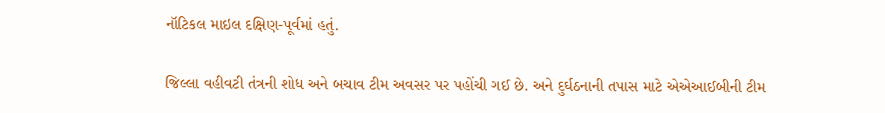નૉટિકલ માઇલ દક્ષિણ-પૂર્વમાં હતું.

જિલ્લા વહીવટી તંત્રની શોધ અને બચાવ ટીમ અવસર પર પહોંચી ગઈ છે. અને દુર્ઘઠનાની તપાસ માટે એએઆઈબીની ટીમ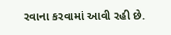રવાના કરવામાં આવી રહી છે.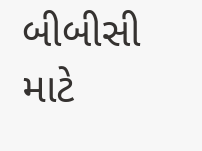બીબીસી માટે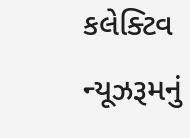કલેક્ટિવ ન્યૂઝરૂમનું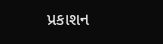પ્રકાશન